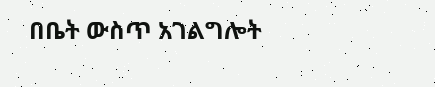በቤት ውስጥ አገልግሎት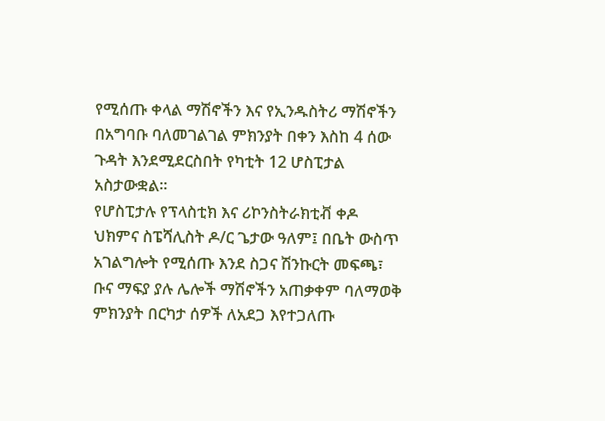የሚሰጡ ቀላል ማሽኖችን እና የኢንዱስትሪ ማሽኖችን በአግባቡ ባለመገልገል ምክንያት በቀን እስከ 4 ሰው ጉዳት እንደሚደርስበት የካቲት 12 ሆስፒታል አስታውቋል፡፡
የሆስፒታሉ የፕላስቲክ እና ሪኮንስትራክቲቭ ቀዶ ህክምና ስፔሻሊስት ዶ/ር ጌታው ዓለም፤ በቤት ውስጥ አገልግሎት የሚሰጡ እንደ ስጋና ሽንኩርት መፍጫ፣ ቡና ማፍያ ያሉ ሌሎች ማሽኖችን አጠቃቀም ባለማወቅ ምክንያት በርካታ ሰዎች ለአደጋ እየተጋለጡ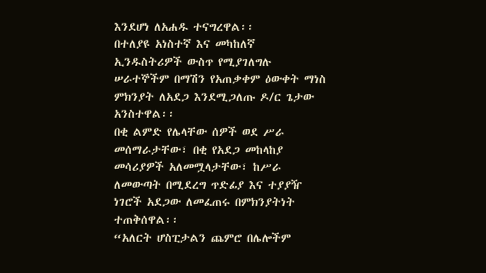እንደሆነ ለአሐዱ ተናግረዋል፡፡
በተለያዩ አነስተኛ እና መካከለኛ ኢንዱስትሪዎች ውስጥ የሚያገለግሉ ሠራተኞችም በማሽን የአጠቃቀም ዕውቀት ማነስ ምክንያት ለአደጋ እንደሚጋለጡ ዶ/ር ጌታው አንስተዋል፡፡
በቂ ልምድ የሌላቸው ሰዎች ወደ ሥራ መሰማራታቸው፣ በቂ የአደጋ መከላከያ መሳሪያዎች አለመሟላታቸው፣ ከሥራ ለመውጣት በሚደረግ ጥድፊያ እና ተያያዥ ነገሮች አደጋው ለመፈጠሩ በምክንያትነት ተጠቅሰዋል፡፡
“አለርት ሆስፒታልን ጨምሮ በሌሎችም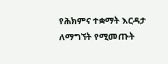የሕክምና ተቋማት እርዳታ ለማግኘት የሚመጡት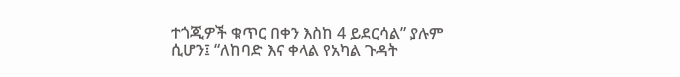ተጎጂዎች ቁጥር በቀን እስከ 4 ይደርሳል” ያሉም ሲሆን፤ “ለከባድ እና ቀላል የአካል ጉዳት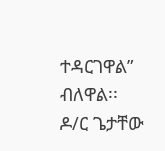ተዳርገዋል” ብለዋል፡፡
ዶ/ር ጌታቸው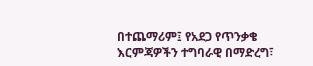በተጨማሪም፤ የአደጋ የጥንቃቄ እርምጃዎችን ተግባራዊ በማድረግ፣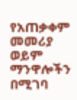የአጠቃቀም መመሪያ ወይም ማንዋሎችን በሚገባ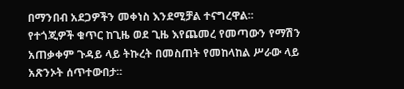በማንበብ አደጋዎችን መቀነስ እንደሚቻል ተናግረዋል፡፡
የተጎጂዎች ቁጥር ከጊዜ ወደ ጊዜ እየጨመረ የመጣውን የማሽን አጠቃቀም ጉዳይ ላይ ትኩረት በመስጠት የመከላከል ሥራው ላይ አጽንኦት ሰጥተውበታ፡፡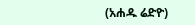(አሐዱ ሬድዮ)